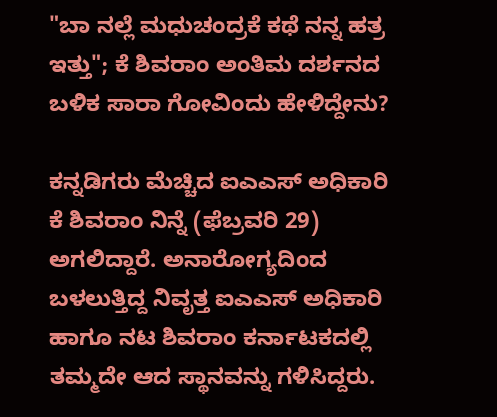"ಬಾ ನಲ್ಲೆ ಮಧುಚಂದ್ರಕೆ ಕಥೆ ನನ್ನ ಹತ್ರ ಇತ್ತು"; ಕೆ ಶಿವರಾಂ ಅಂತಿಮ ದರ್ಶನದ ಬಳಿಕ ಸಾರಾ ಗೋವಿಂದು ಹೇಳಿದ್ದೇನು?

ಕನ್ನಡಿಗರು ಮೆಚ್ಚಿದ ಐಎಎಸ್ ಅಧಿಕಾರಿ ಕೆ ಶಿವರಾಂ ನಿನ್ನೆ (ಫೆಬ್ರವರಿ 29) ಅಗಲಿದ್ದಾರೆ. ಅನಾರೋಗ್ಯದಿಂದ ಬಳಲುತ್ತಿದ್ದ ನಿವೃತ್ತ ಐಎಎಸ್ ಅಧಿಕಾರಿ ಹಾಗೂ ನಟ ಶಿವರಾಂ ಕರ್ನಾಟಕದಲ್ಲಿ ತಮ್ಮದೇ ಆದ ಸ್ಥಾನವನ್ನು ಗಳಿಸಿದ್ದರು.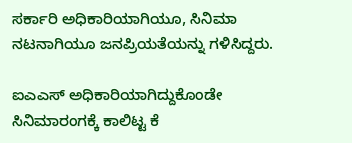ಸರ್ಕಾರಿ ಅಧಿಕಾರಿಯಾಗಿಯೂ, ಸಿನಿಮಾ ನಟನಾಗಿಯೂ ಜನಪ್ರಿಯತೆಯನ್ನು ಗಳಿಸಿದ್ದರು.

ಐಎಎಸ್ ಅಧಿಕಾರಿಯಾಗಿದ್ದುಕೊಂಡೇ ಸಿನಿಮಾರಂಗಕ್ಕೆ ಕಾಲಿಟ್ಟ ಕೆ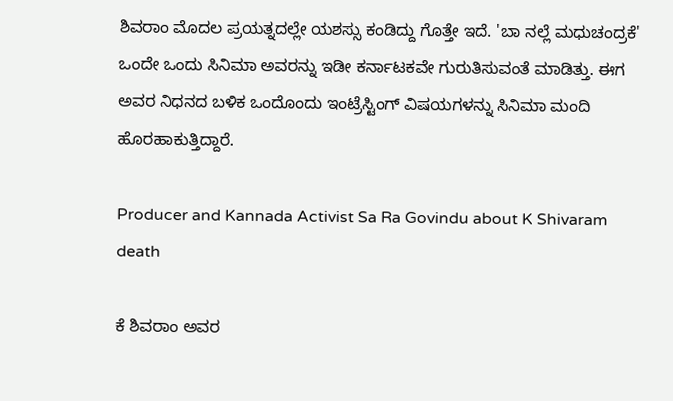ಶಿವರಾಂ ಮೊದಲ ಪ್ರಯತ್ನದಲ್ಲೇ ಯಶಸ್ಸು ಕಂಡಿದ್ದು ಗೊತ್ತೇ ಇದೆ. 'ಬಾ ನಲ್ಲೆ ಮಧುಚಂದ್ರಕೆ' ಒಂದೇ ಒಂದು ಸಿನಿಮಾ ಅವರನ್ನು ಇಡೀ ಕರ್ನಾಟಕವೇ ಗುರುತಿಸುವಂತೆ ಮಾಡಿತ್ತು. ಈಗ ಅವರ ನಿಧನದ ಬಳಿಕ ಒಂದೊಂದು ಇಂಟ್ರೆಸ್ಟಿಂಗ್ ವಿಷಯಗಳನ್ನು ಸಿನಿಮಾ ಮಂದಿ ಹೊರಹಾಕುತ್ತಿದ್ದಾರೆ.

Producer and Kannada Activist Sa Ra Govindu about K Shivaram death

ಕೆ ಶಿವರಾಂ ಅವರ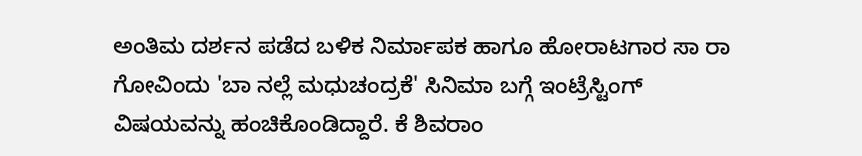ಅಂತಿಮ ದರ್ಶನ ಪಡೆದ ಬಳಿಕ ನಿರ್ಮಾಪಕ ಹಾಗೂ ಹೋರಾಟಗಾರ ಸಾ ರಾ ಗೋವಿಂದು 'ಬಾ ನಲ್ಲೆ ಮಧುಚಂದ್ರಕೆ' ಸಿನಿಮಾ ಬಗ್ಗೆ ಇಂಟ್ರೆಸ್ಟಿಂಗ್ ವಿಷಯವನ್ನು ಹಂಚಿಕೊಂಡಿದ್ದಾರೆ. ಕೆ ಶಿವರಾಂ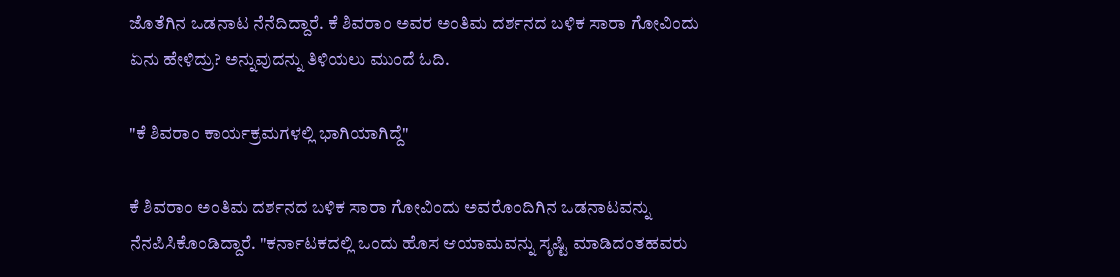ಜೊತೆಗಿನ ಒಡನಾಟ ನೆನೆದಿದ್ದಾರೆ. ಕೆ ಶಿವರಾಂ ಅವರ ಅಂತಿಮ ದರ್ಶನದ ಬಳಿಕ ಸಾರಾ ಗೋವಿಂದು ಏನು ಹೇಳಿದ್ರು? ಅನ್ನುವುದನ್ನು ತಿಳಿಯಲು ಮುಂದೆ ಓದಿ.

"ಕೆ ಶಿವರಾಂ ಕಾರ್ಯಕ್ರಮಗಳಲ್ಲಿ ಭಾಗಿಯಾಗಿದ್ದೆ"

ಕೆ ಶಿವರಾಂ ಅಂತಿಮ ದರ್ಶನದ ಬಳಿಕ ಸಾರಾ ಗೋವಿಂದು ಅವರೊಂದಿಗಿನ ಒಡನಾಟವನ್ನು ನೆನಪಿಸಿಕೊಂಡಿದ್ದಾರೆ. "ಕರ್ನಾಟಕದಲ್ಲಿ ಒಂದು ಹೊಸ ಆಯಾಮವನ್ನು ಸೃಷ್ಟಿ ಮಾಡಿದಂತಹವರು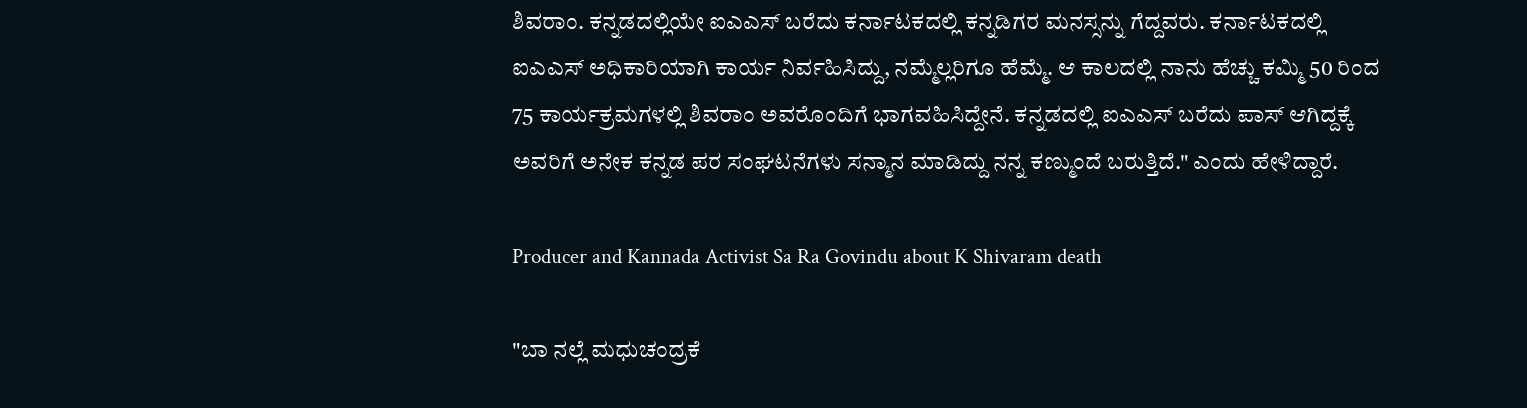ಶಿವರಾಂ. ಕನ್ನಡದಲ್ಲಿಯೇ ಐಎಎಸ್ ಬರೆದು ಕರ್ನಾಟಕದಲ್ಲಿ ಕನ್ನಡಿಗರ ಮನಸ್ಸನ್ನು ಗೆದ್ದವರು. ಕರ್ನಾಟಕದಲ್ಲಿ ಐಎಎಸ್ ಅಧಿಕಾರಿಯಾಗಿ ಕಾರ್ಯ ನಿರ್ವಹಿಸಿದ್ದು, ನಮ್ಮೆಲ್ಲರಿಗೂ ಹೆಮ್ಮೆ. ಆ ಕಾಲದಲ್ಲಿ ನಾನು ಹೆಚ್ಚು ಕಮ್ಮಿ 50 ರಿಂದ 75 ಕಾರ್ಯಕ್ರಮಗಳಲ್ಲಿ ಶಿವರಾಂ ಅವರೊಂದಿಗೆ ಭಾಗವಹಿಸಿದ್ದೇನೆ. ಕನ್ನಡದಲ್ಲಿ ಐಎಎಸ್ ಬರೆದು ಪಾಸ್ ಆಗಿದ್ದಕ್ಕೆ ಅವರಿಗೆ ಅನೇಕ ಕನ್ನಡ ಪರ ಸಂಘಟನೆಗಳು ಸನ್ಮಾನ ಮಾಡಿದ್ದು ನನ್ನ ಕಣ್ಮುಂದೆ ಬರುತ್ತಿದೆ." ಎಂದು ಹೇಳಿದ್ದಾರೆ.

Producer and Kannada Activist Sa Ra Govindu about K Shivaram death

"ಬಾ ನಲ್ಲೆ ಮಧುಚಂದ್ರಕೆ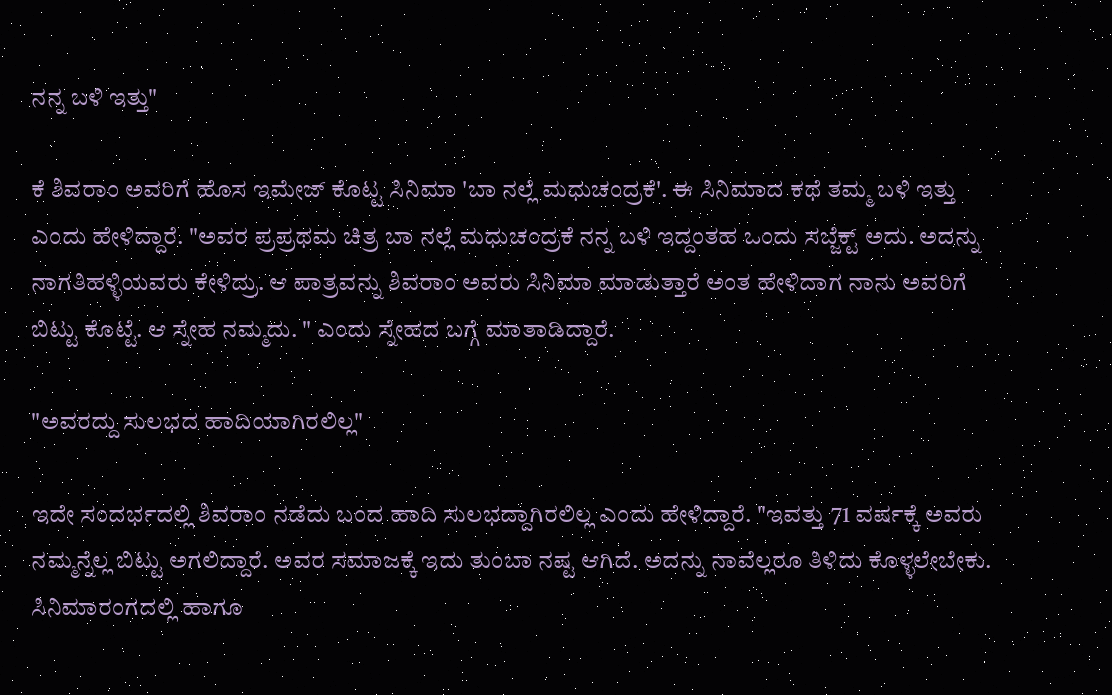ನನ್ನ ಬಳಿ ಇತ್ತು"

ಕೆ ಶಿವರಾಂ ಅವರಿಗೆ ಹೊಸ ಇಮೇಜ್ ಕೊಟ್ಟ ಸಿನಿಮಾ 'ಬಾ ನಲ್ಲೆ ಮಧುಚಂದ್ರಕೆ'. ಈ ಸಿನಿಮಾದ ಕಥೆ ತಮ್ಮ ಬಳಿ ಇತ್ತು ಎಂದು ಹೇಳಿದ್ದಾರೆ. "ಅವರ ಪ್ರಪ್ರಥಮ ಚಿತ್ರ ಬಾ ನಲ್ಲೆ ಮಧುಚಂದ್ರಕೆ ನನ್ನ ಬಳಿ ಇದ್ದಂತಹ ಒಂದು ಸಬ್ಜೆಕ್ಟ್ ಅದು. ಅದನ್ನು ನಾಗತಿಹಳ್ಳಿಯವರು ಕೇಳಿದ್ರು. ಆ ಪಾತ್ರವನ್ನು ಶಿವರಾಂ ಅವರು ಸಿನಿಮಾ ಮಾಡುತ್ತಾರೆ ಅಂತ ಹೇಳಿದಾಗ ನಾನು ಅವರಿಗೆ ಬಿಟ್ಟು ಕೊಟ್ಟೆ. ಆ ಸ್ನೇಹ ನಮ್ಮದು. " ಎಂದು ಸ್ನೇಹದ ಬಗ್ಗೆ ಮಾತಾಡಿದ್ದಾರೆ.

"ಅವರದ್ದು ಸುಲಭದ ಹಾದಿಯಾಗಿರಲಿಲ್ಲ"

ಇದೇ ಸಂದರ್ಭದಲ್ಲಿ ಶಿವರಾಂ ನಡೆದು ಬಂದ ಹಾದಿ ಸುಲಭದ್ದಾಗಿರಲಿಲ್ಲ ಎಂದು ಹೇಳಿದ್ದಾರೆ. "ಇವತ್ತು 71 ವರ್ಷಕ್ಕೆ ಅವರು ನಮ್ಮನ್ನೆಲ್ಲ ಬಿಟ್ಟು ಅಗಲಿದ್ದಾರೆ. ಅವರ ಸಮಾಜಕ್ಕೆ ಇದು ತುಂಬಾ ನಷ್ಟ ಆಗಿದೆ. ಅದನ್ನು ನಾವೆಲ್ಲರೂ ತಿಳಿದು ಕೊಳ್ಳಲೇಬೇಕು. ಸಿನಿಮಾರಂಗದಲ್ಲಿ ಹಾಗೂ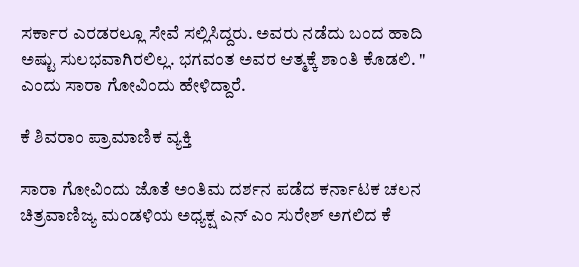ಸರ್ಕಾರ ಎರಡರಲ್ಲೂ ಸೇವೆ ಸಲ್ಲಿಸಿದ್ದರು. ಅವರು ನಡೆದು ಬಂದ ಹಾದಿ ಅಷ್ಟು ಸುಲಭವಾಗಿರಲಿಲ್ಲ. ಭಗವಂತ ಅವರ ಆತ್ಮಕ್ಕೆ ಶಾಂತಿ ಕೊಡಲಿ. " ಎಂದು ಸಾರಾ ಗೋವಿಂದು ಹೇಳಿದ್ದಾರೆ.

ಕೆ ಶಿವರಾಂ ಪ್ರಾಮಾಣಿಕ ವ್ಯಕ್ತಿ

ಸಾರಾ ಗೋವಿಂದು ಜೊತೆ ಅಂತಿಮ ದರ್ಶನ ಪಡೆದ ಕರ್ನಾಟಕ ಚಲನ ಚಿತ್ರವಾಣಿಜ್ಯ ಮಂಡಳಿಯ ಅಧ್ಯಕ್ಷ ಎನ್ ಎಂ ಸುರೇಶ್ ಅಗಲಿದ ಕೆ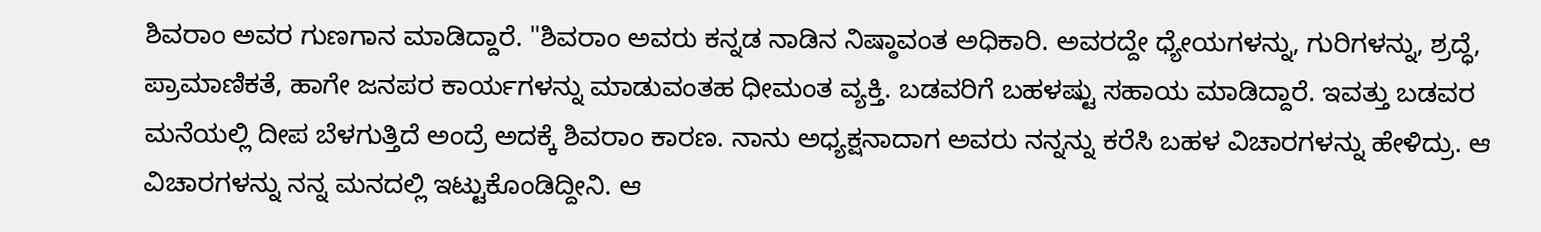ಶಿವರಾಂ ಅವರ ಗುಣಗಾನ ಮಾಡಿದ್ದಾರೆ. "ಶಿವರಾಂ ಅವರು ಕನ್ನಡ ನಾಡಿನ ನಿಷ್ಠಾವಂತ ಅಧಿಕಾರಿ. ಅವರದ್ದೇ ಧ್ಯೇಯಗಳನ್ನು, ಗುರಿಗಳನ್ನು, ಶ್ರದ್ಧೆ, ಪ್ರಾಮಾಣಿಕತೆ, ಹಾಗೇ ಜನಪರ ಕಾರ್ಯಗಳನ್ನು ಮಾಡುವಂತಹ ಧೀಮಂತ ವ್ಯಕ್ತಿ. ಬಡವರಿಗೆ ಬಹಳಷ್ಟು ಸಹಾಯ ಮಾಡಿದ್ದಾರೆ. ಇವತ್ತು ಬಡವರ ಮನೆಯಲ್ಲಿ ದೀಪ ಬೆಳಗುತ್ತಿದೆ ಅಂದ್ರೆ ಅದಕ್ಕೆ ಶಿವರಾಂ ಕಾರಣ. ನಾನು ಅಧ್ಯಕ್ಷನಾದಾಗ ಅವರು ನನ್ನನ್ನು ಕರೆಸಿ ಬಹಳ ವಿಚಾರಗಳನ್ನು ಹೇಳಿದ್ರು. ಆ ವಿಚಾರಗಳನ್ನು ನನ್ನ ಮನದಲ್ಲಿ ಇಟ್ಟುಕೊಂಡಿದ್ದೀನಿ. ಆ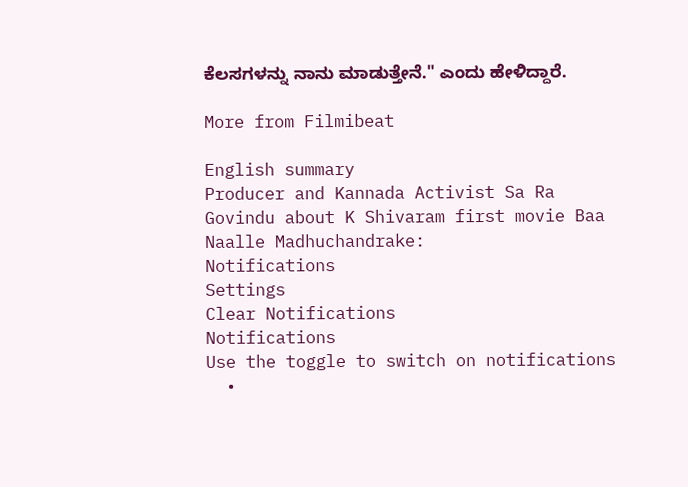ಕೆಲಸಗಳನ್ನು ನಾನು ಮಾಡುತ್ತೇನೆ." ಎಂದು ಹೇಳಿದ್ದಾರೆ.

More from Filmibeat

English summary
Producer and Kannada Activist Sa Ra Govindu about K Shivaram first movie Baa Naalle Madhuchandrake:
Notifications
Settings
Clear Notifications
Notifications
Use the toggle to switch on notifications
  •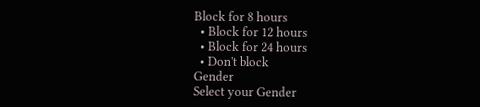Block for 8 hours
  • Block for 12 hours
  • Block for 24 hours
  • Don't block
Gender
Select your Gender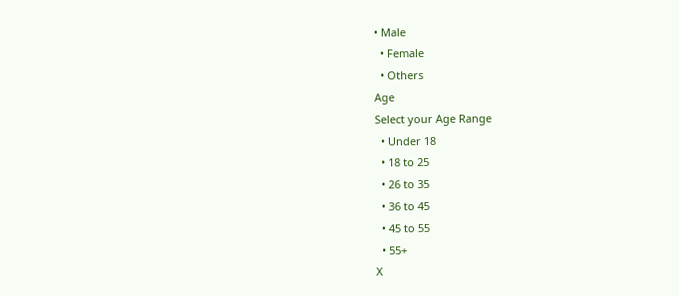• Male
  • Female
  • Others
Age
Select your Age Range
  • Under 18
  • 18 to 25
  • 26 to 35
  • 36 to 45
  • 45 to 55
  • 55+
X